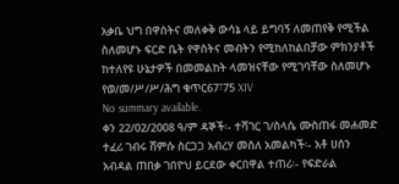አቃቤ ህግ በዋስትና መለቀቅ ውሳኔ ላይ ይግባኝ ለመጠየቅ የሚችል ስለመሆኑ ፍርድ ቤት የዋስትና መብትን የሚከለከልበቻው ምክንያቶች ከተለየዩ ሁኔታዎች በመመልከት ላመዝናቸው የሚገባቸው ስለመሆኑ የወ/መ/ሥ/ሥ/ሕግ ቁጥር67፣75 XIV
No summary available.
ቀን 22/02/2008 ዓ/ም ዳኞች፡- ተሻገር ገ/ስላሴ ሙስጠፋ መሐመድ ተፈሪ ገብሩ ሸምሱ ስርጋጋ አብረሃ መሰለ አመልካች፡- አቶ ሀሰን አብዳል ጠበቃ ገበዮህ ይርደው ቀርበዋል ተጠሪ፡- የፍድራል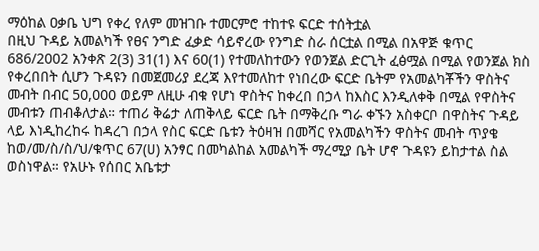ማዕከል ዐቃቤ ህግ የቀረ የለም መዝገቡ ተመርምሮ ተከተዩ ፍርድ ተሰትቷል
በዚህ ጉዳይ አመልካች የፀና ንግድ ፈቃድ ሳይኖረው የንግድ ስራ ሰርቷል በሚል በአዋጅ ቁጥር 686/2002 አንቀጽ 2(3) 31(1) እና 60(1) የተመለከተውን የወንጀል ድርጊት ፈፅሟል በሚል የወንጀል ክስ የቀረበበት ሲሆን ጉዳዩን በመጀመሪያ ደረጃ እየተመለከተ የነበረው ፍርድ ቤትም የአመልካቾችን ዋስትና መብት በብር 50,000 ወይም ለዚሁ ብቁ የሆነ ዋስትና ከቀረበ በኃላ ከእስር እንዲለቀቅ በሚል የዋስትና መብቱን ጠብቆለታል። ተጠሪ ቅሬታ ለጠቅላይ ፍርድ ቤት በማቅረቡ ግራ ቀኙን አስቀርቦ በዋስትና ጉዳይ ላይ እነዲከረከሩ ከዳረገ በኃላ የስር ፍርድ ቤቱን ትዕዛዝ በመሻር የአመልካችን ዋስትና መብት ጥያቄ ከወ/መ/ስ/ስ/ህ/ቁጥር 67(ሀ) አንፃር በመካልከል አመልካች ማረሚያ ቤት ሆኖ ጉዳዩን ይከታተል ስል ወስነዋል። የአሁኑ የሰበር አቤቱታ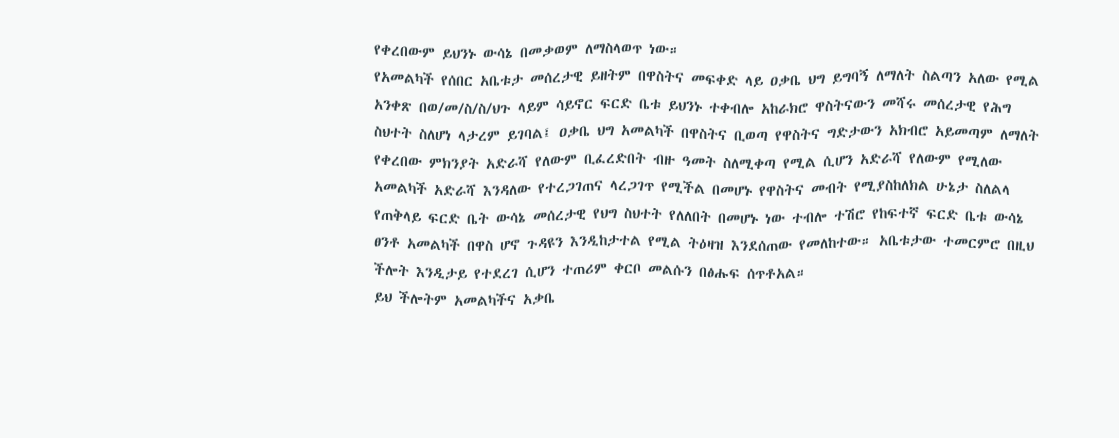የቀረበውም ይህንኑ ውሳኔ በመቃወም ለማስላወጥ ነው።
የአመልካች የሰበር አቤቱታ መሰረታዊ ይዘትም በዋስትና መፍቀድ ላይ ዐቃቤ ህግ ይግባኝ ለማለት ስልጣን አለው የሚል አንቀጽ በወ/መ/ስ/ስ/ህጉ ላይም ሳይኖር ፍርድ ቤቱ ይህንኑ ተቀብሎ አከራክሮ ዋስትናውን መሻሩ መሰረታዊ የሕግ ስህተት ስለሆነ ላታረም ይገባል፤ ዐቃቤ ህግ አመልካች በዋስትና ቢወጣ የዋስትና ግድታውን አክብሮ አይመጣም ለማለት የቀረበው ምክንያት አድራሻ የለውም ቢፈረድበት ብዙ ዓመት ስለሚቀጣ የሚል ሲሆን አድራሻ የለውም የሚለው አመልካች አድራሻ እንዳለው የተረጋገጠና ላረጋገጥ የሚችል በመሆኑ የዋስትና መብት የሚያስከለክል ሁኔታ ስለልላ የጠቅላይ ፍርድ ቤት ውሳኔ መሰረታዊ የህግ ስህተት የለለበት በመሆኑ ነው ተብሎ ተሽሮ የከፍተኛ ፍርድ ቤቱ ውሳኔ ፀንቶ አመልካች በዋስ ሆኖ ጉዳዩን እንዲከታተል የሚል ትዕዛዝ እንደሰጠው የመለከተው። አቤቱታው ተመርምሮ በዚህ ችሎት እንዲታይ የተደረገ ሲሆን ተጠሪም ቀርቦ መልሱን በፅሑፍ ሰጥቶአል።
ይህ ችሎትም አመልካችና አቃቤ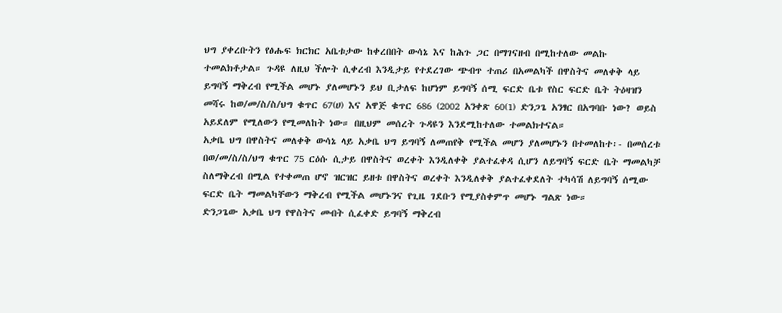ህግ ያቀረቡትን የፅሑፍ ክርክር አቤቱታው ከቀረበበት ውሳኔ እና ከሕጉ ጋር በማገናዘብ በሚከተለው መልኩ ተመልክቶታል። ጉዳዩ ለዚህ ችሎት ሲቀረብ እንዲታይ የተደረገው ጭብጥ ተጠሪ በአመልካች በዋስትና መለቀቅ ላይ ይግባኝ ማቅረብ የሚችል መሆኑ ያለመሆኑን ይህ ቢታለፍ ከሆነም ይግባኝ ሰሚ ፍርድ ቤቱ የስር ፍርድ ቤት ትዕዛዝን መሻሩ ከወ/መ/ስ/ስ/ህግ ቁጥር 67(ሀ) እና አዋጅ ቁጥር 686 (2002 አንቀጽ 60(1) ድንጋጌ አንፃር በአግባቡ ነው? ወይስ አይደለም የሚለውን የሚመለከት ነው። በዚህም መሰረት ጉዳዩን እንደሚከተለው ተመልክተናል።
አቃቤ ህግ በዋስትና መለቀቅ ውሳኔ ላይ አቃቤ ህግ ይግባኝ ለመጠየቅ የሚችል መሆን ያለመሆኑን በተመለከተ፡- በመሰረቱ በወ/መ/ስ/ስ/ህግ ቁጥር 75 ርዕሱ ሲታይ በዋስትና ወረቀት እንዲለቀቅ ያልተፈቀዳ ሲሆን ለይግባኝ ፍርድ ቤት ማመልካቻ ስለማቅረብ በሚል የተቀመጠ ሆኖ ዝርዝር ይዘቱ በዋስትና ወረቀት እንዲለቀቅ ያልተፈቀደለት ተካሳሽ ለይግባኝ ሰሚው ፍርድ ቤት ማመልካቸውን ማቅረብ የሚችል መሆኑንና የጊዜ ገደቡን የሚያስቀምጥ መሆኑ ግልጽ ነው።
ድንጋጌው አቃቤ ህግ የዋስትና መብት ሲፈቀድ ይግባኝ ማቅረብ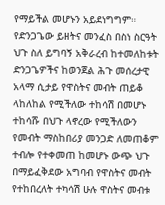የማይችል መሆኑን አይደነግግም። የድንጋጌው ይዘትና መንፈስ በስነ ስርዓት ህጉ ስለ ይግባኝ አቅራረብ ከተመለከቱት ድንጋጌዎችና ከወንጀል ሕጉ መሰረታዊ አላማ ሲታይ የዋስትና መብት ጠይቆ ላከለከል የሚችለው ተከሳሽ በመሆኑ ተከሳሹ በህጉ ላኖረው የሚችለውን የመብት ማስከበሪያ መንጋድ ለመጠቆም ተብሎ የተቀመጠ ከመሆኑ ውጭ ህጉ በማይፈቅደው አግባብ የዋስትና መብት የተከበረለት ተካሳሽ ሁሉ ዋስትና መብቱ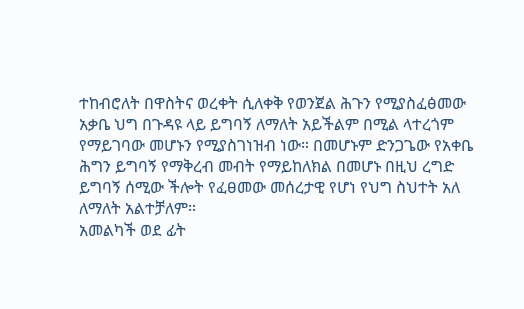ተከብሮለት በዋስትና ወረቀት ሲለቀቅ የወንጀል ሕጉን የሚያስፈፅመው አቃቤ ህግ በጉዳዩ ላይ ይግባኝ ለማለት አይችልም በሚል ላተረጎም የማይገባው መሆኑን የሚያስገነዝብ ነው። በመሆኑም ድንጋጌው የአቀቤ ሕግን ይግባኝ የማቅረብ መብት የማይከለክል በመሆኑ በዚህ ረግድ ይግባኝ ሰሚው ችሎት የፈፀመው መሰረታዊ የሆነ የህግ ስህተት አለ ለማለት አልተቻለም።
አመልካች ወደ ፊት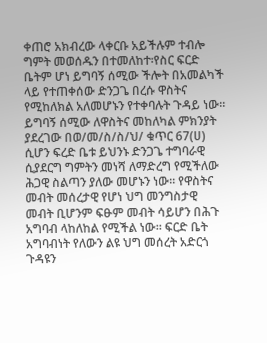ቀጠሮ አክብረው ላቀርቡ አይችሉም ተብሎ ግምት መወሰዱን በተመለከተ፡የስር ፍርድ ቤትም ሆነ ይግባኝ ሰሚው ችሎት በአመልካች ላይ የተጠቀሰው ድንጋጌ በረሱ ዋስትና የሚከለክል አለመሆኑን የተቀባሉት ጉዳይ ነው። ይግባኝ ሰሚው ለዋስትና መከለካል ምክንያት ያደረገው በወ/መ/ስ/ስ/ህ/ ቁጥር 67(ሀ) ሲሆን ፍረድ ቤቱ ይህንኑ ድንጋጌ ተግባራዊ ሲያደርግ ግምትን መነሻ ለማድረግ የሚችለው ሕጋዊ ስልጣን ያለው መሆኑን ነው። የዋስትና መብት መሰረታዊ የሆነ ህግ መንግስታዊ መብት ቢሆንም ፍፁም መብት ሳይሆን በሕጉ አግባብ ላከለከል የሚችል ነው። ፍርድ ቤት አግባብነት የለውን ልዩ ህግ መሰረት አድርጎ ጉዳዩን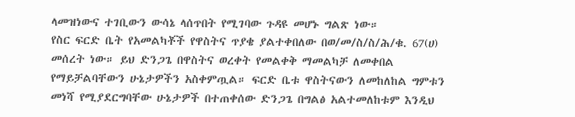ላመዝነውና ተገቢውን ውሳኔ ላሰጥበት የሚገባው ጉዳዩ መሆኑ ግልጽ ነው።
የስር ፍርድ ቤት የአመልካቾች የዋስትና ጥያቄ ያልተቀበለው በወ/መ/ስ/ስ/ሕ/ቁ. 67(ሀ) መሰረት ነው። ይህ ድንጋጌ በዋስትና ወረቀት የመልቀቅ ማመልካቻ ለመቀበል የማይቻልባቸውን ሁኔታዎችን አስቀምጧል። ፍርድ ቤቱ ዋስትናውን ለመከለከል ግምቱን መነሻ የሚያደርግባቸው ሁኔታዎች በተጠቀሰው ድንጋጌ በግልፅ አልተመለከቱም እንዲህ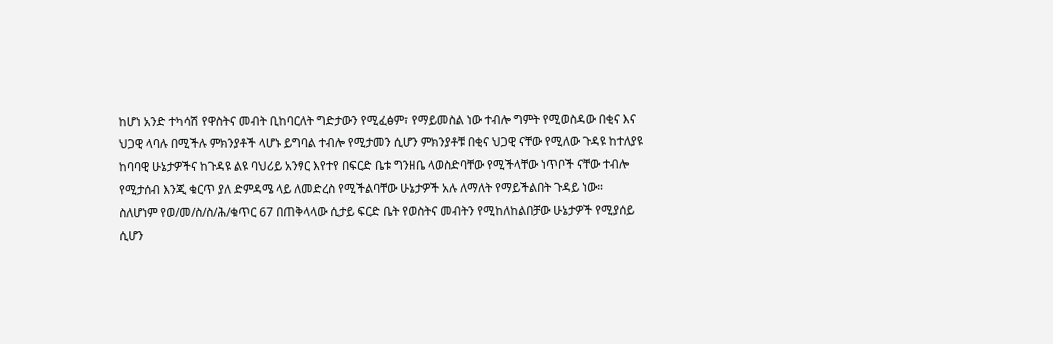ከሆነ አንድ ተካሳሽ የዋስትና መብት ቢከባርለት ግድታውን የሚፈፅም፣ የማይመስል ነው ተብሎ ግምት የሚወስዳው በቂና እና ህጋዊ ላባሉ በሚችሉ ምክንያቶች ላሆኑ ይግባል ተብሎ የሚታመን ሲሆን ምክንያቶቹ በቂና ህጋዊ ናቸው የሚለው ጉዳዩ ከተለያዩ ከባባዊ ሁኔታዎችና ከጉዳዩ ልዩ ባህሪይ አንፃር እየተየ በፍርድ ቤቱ ግንዘቤ ላወስድባቸው የሚችላቸው ነጥቦች ናቸው ተብሎ የሚታሰብ እንጂ ቁርጥ ያለ ድምዳሜ ላይ ለመድረስ የሚችልባቸው ሁኔታዎች አሉ ለማለት የማይችልበት ጉዳይ ነው።
ስለሆነም የወ/መ/ስ/ስ/ሕ/ቁጥር 67 በጠቅላላው ሲታይ ፍርድ ቤት የወስትና መብትን የሚከለከልበቻው ሁኔታዎች የሚያሰይ ሲሆን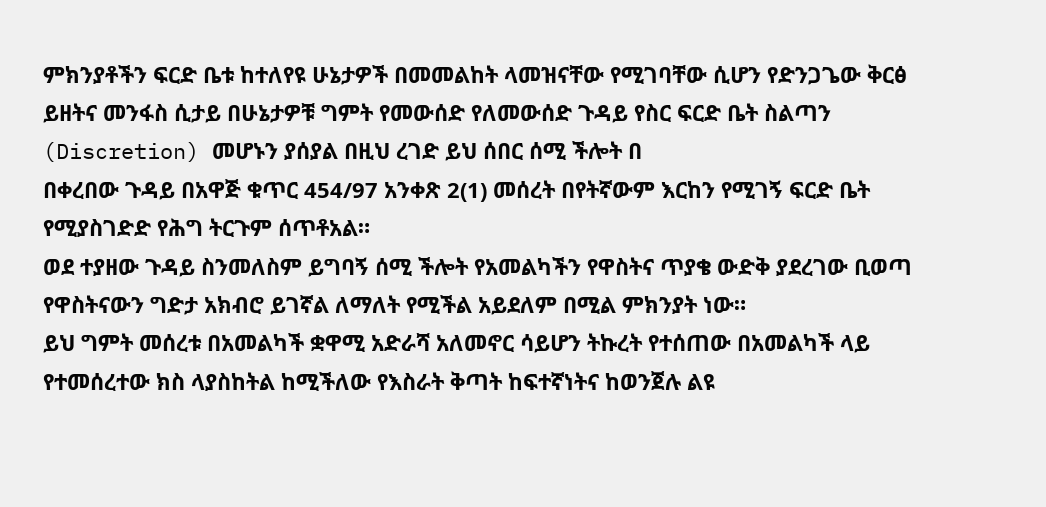ምክንያቶችን ፍርድ ቤቱ ከተለየዩ ሁኔታዎች በመመልከት ላመዝናቸው የሚገባቸው ሲሆን የድንጋጌው ቅርፅ ይዘትና መንፋስ ሲታይ በሁኔታዎቹ ግምት የመውሰድ የለመውሰድ ጉዳይ የስር ፍርድ ቤት ስልጣን (Discretion) መሆኑን ያሰያል በዚህ ረገድ ይህ ሰበር ሰሚ ችሎት በ
በቀረበው ጉዳይ በአዋጅ ቁጥር 454/97 አንቀጽ 2(1) መሰረት በየትኛውም እርከን የሚገኝ ፍርድ ቤት የሚያስገድድ የሕግ ትርጉም ሰጥቶአል።
ወደ ተያዘው ጉዳይ ስንመለስም ይግባኝ ሰሚ ችሎት የአመልካችን የዋስትና ጥያቄ ውድቅ ያደረገው ቢወጣ የዋስትናውን ግድታ አክብሮ ይገኛል ለማለት የሚችል አይደለም በሚል ምክንያት ነው።
ይህ ግምት መሰረቱ በአመልካች ቋዋሚ አድራሻ አለመኖር ሳይሆን ትኩረት የተሰጠው በአመልካች ላይ የተመሰረተው ክስ ላያስከትል ከሚችለው የእስራት ቅጣት ከፍተኛነትና ከወንጀሉ ልዩ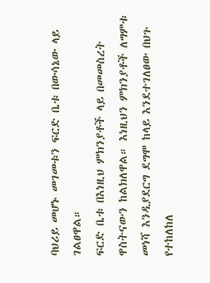ባህሪይ መሆኑ መገመቱን ፍርድ ቤቱ በውሳኔው ላይ ገልፀዋል።
ፍርድ ቤቱ በእነዚህ ምክንያቶች ላይ በመመስረት ዋስትናውን ከልክለዋል። እነዚህን ምክንያቶች ለግምቱ መነሻ እንዲያደርግ ደግሞ ከላይ እንደተገለፀው በህጉ የተከለከለ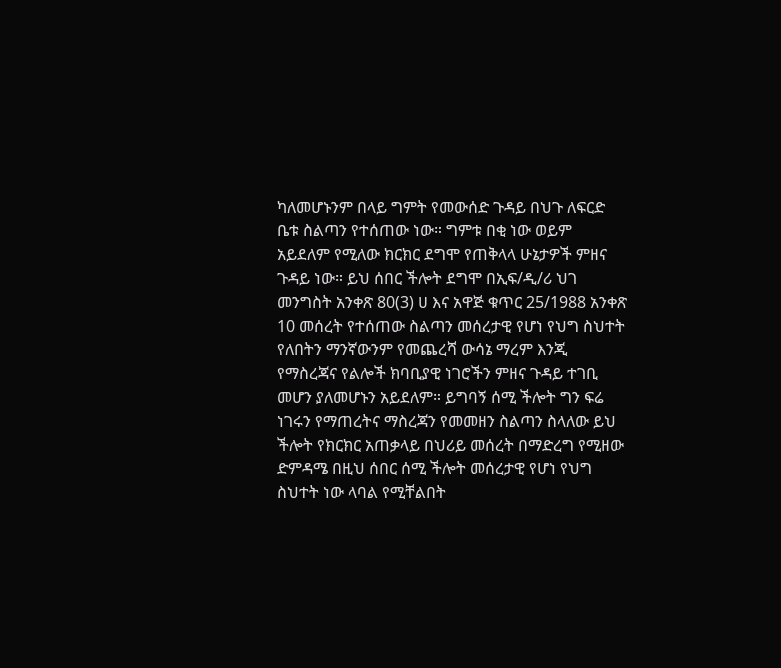ካለመሆኑንም በላይ ግምት የመውሰድ ጉዳይ በህጉ ለፍርድ ቤቱ ስልጣን የተሰጠው ነው። ግምቱ በቂ ነው ወይም አይደለም የሚለው ክርክር ደግሞ የጠቅላላ ሁኔታዎች ምዘና ጉዳይ ነው። ይህ ሰበር ችሎት ደግሞ በኢፍ/ዲ/ሪ ህገ መንግስት አንቀጽ 80(3) ሀ እና አዋጅ ቁጥር 25/1988 አንቀጽ 10 መሰረት የተሰጠው ስልጣን መሰረታዊ የሆነ የህግ ስህተት የለበትን ማንኛውንም የመጨረሻ ውሳኔ ማረም እንጂ የማስረጃና የልሎች ክባቢያዊ ነገሮችን ምዘና ጉዳይ ተገቢ መሆን ያለመሆኑን አይደለም። ይግባኝ ሰሚ ችሎት ግን ፍሬ ነገሩን የማጠረትና ማስረጃን የመመዘን ስልጣን ስላለው ይህ ችሎት የክርክር አጠቃላይ በህሪይ መሰረት በማድረግ የሚዘው ድምዳሜ በዚህ ሰበር ሰሚ ችሎት መሰረታዊ የሆነ የህግ ስህተት ነው ላባል የሚቸልበት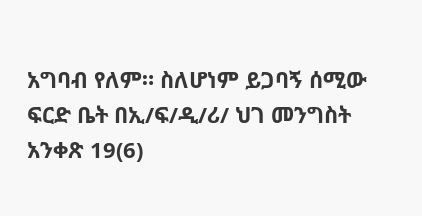አግባብ የለም። ስለሆነም ይጋባኝ ሰሚው ፍርድ ቤት በኢ/ፍ/ዲ/ሪ/ ህገ መንግስት አንቀጽ 19(6)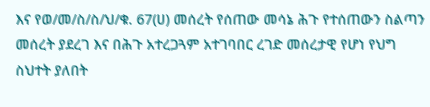እና የወ/መ/ስ/ስ/ህ/ቁ. 67(ሀ) መሰረት የሰጠው መሳኔ ሕጉ የተሰጠውን ስልጣን መሰረት ያደረገ እና በሕጉ አተረጋጓም አተገባበር ረገድ መሰረታዊ የሆነ የህግ ስህተት ያለበት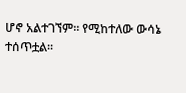ሆኖ አልተገኘም። የሚከተለው ውሳኔ ተሰጥቷል።